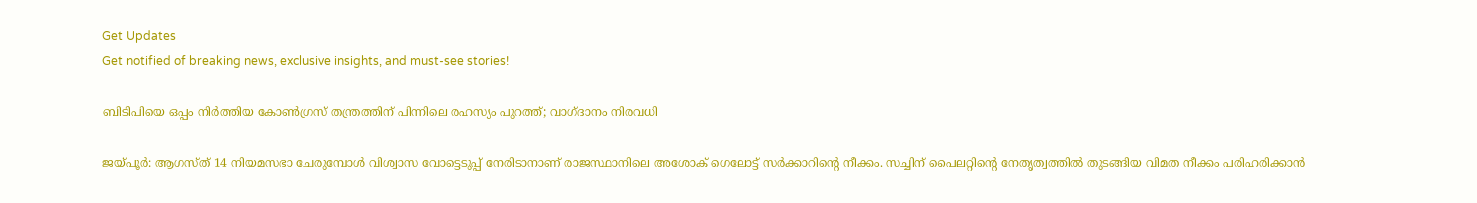Get Updates
Get notified of breaking news, exclusive insights, and must-see stories!

ബിടിപിയെ ഒപ്പം നിര്‍ത്തിയ കോണ്‍ഗ്രസ് തന്ത്രത്തിന് പിന്നിലെ രഹസ്യം പുറത്ത്; വാഗ്ദാനം നിരവധി

ജയ്പൂര്‍: ആഗസ്ത് 14 നിയമസഭാ ചേരുമ്പോള്‍ വിശ്വാസ വോട്ടെടുപ്പ് നേരിടാനാണ് രാജസ്ഥാനിലെ അശോക് ഗെലോട്ട് സര്‍ക്കാറിന്‍റെ നീക്കം. സച്ചിന‍് പൈലറ്റിന്‍റെ നേതൃത്വത്തില്‍ തുടങ്ങിയ വിമത നീക്കം പരിഹരിക്കാന്‍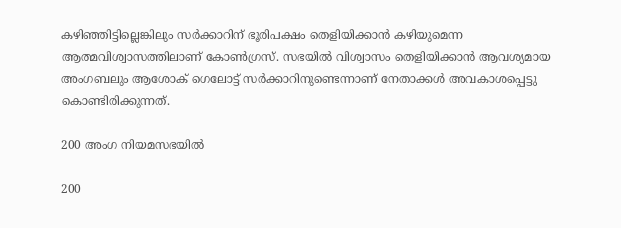കഴിഞ്ഞിട്ടില്ലെങ്കിലും സര്‍ക്കാറിന് ഭൂരിപക്ഷം തെളിയിക്കാന്‍ കഴിയുമെന്ന ആത്മവിശ്വാസത്തിലാണ് കോണ്‍ഗ്രസ്. സഭയില്‍ വിശ്വാസം തെളിയിക്കാന്‍ ആവശ്യമായ അംഗബലും ആശോക് ഗെലോട്ട് സര്‍ക്കാറിനുണ്ടെന്നാണ് നേതാക്കള്‍ അവകാശപ്പെട്ടു കൊണ്ടിരിക്കുന്നത്.

200 അംഗ നിയമസഭയില്‍

200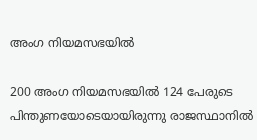അംഗ നിയമസഭയില്‍

200 അംഗ നിയമസഭയില്‍ 124 പേരുടെ പിന്തുണയോടെയായിരുന്നു രാജസ്ഥാനില്‍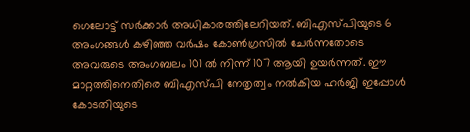ഗെലോട്ട് സര്‍ക്കാര്‍ അധികാരത്തിലേറിയത്. ബിഎസ്പിയുടെ 6 അംഗങ്ങള്‍ കഴിഞ്ഞ വര്‍ഷം കോണ്‍ഗ്രസില്‍ ചേര്‍ന്നതോടെ അവരുടെ അംഗബലം 101 ല്‍ നിന്ന് 107 ആയി ഉയര്‍ന്നത്. ഈ മാറ്റത്തിനെതിരെ ബിഎസ്പി നേതൃത്വം നല്‍കിയ ഹര്‍ജി ഇപ്പോള്‍ കോടതിയുടെ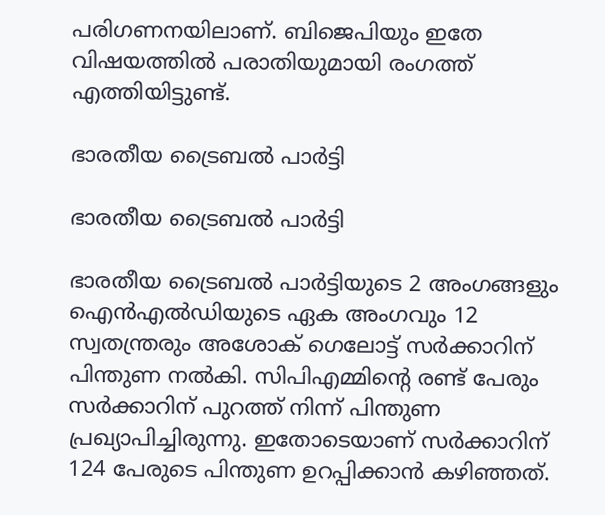പരിഗണനയിലാണ്. ബിജെപിയും ഇതേ വിഷയത്തില്‍ പരാതിയുമായി രംഗത്ത് എത്തിയിട്ടുണ്ട്.

ഭാരതീയ ട്രൈബല്‍ പാര്‍ട്ടി

ഭാരതീയ ട്രൈബല്‍ പാര്‍ട്ടി

ഭാരതീയ ട്രൈബല്‍ പാര്‍ട്ടിയുടെ 2 അംഗങ്ങളും ഐന്‍എല്‍ഡിയുടെ ഏക അംഗവും 12 സ്വതന്ത്രരും അശോക് ഗെലോട്ട് സര്‍ക്കാറിന് പിന്തുണ നല്‍കി. സിപിഎമ്മിന്‍റെ രണ്ട് പേരും സര്‍ക്കാറിന് പുറത്ത് നിന്ന് പിന്തുണ പ്രഖ്യാപിച്ചിരുന്നു. ഇതോടെയാണ് സര്‍ക്കാറിന് 124 പേരുടെ പിന്തുണ ഉറപ്പിക്കാന്‍ കഴിഞ്ഞത്.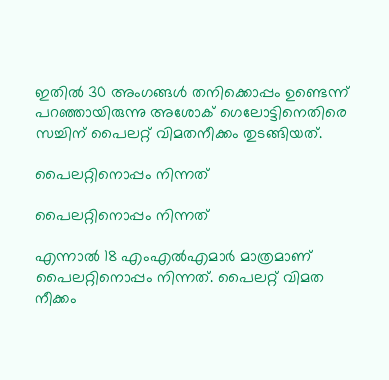ഇതില്‍ 30 അംഗങ്ങള്‍ തനിക്കൊപ്പം ഉണ്ടെന്ന് പറഞ്ഞായിരുന്നു അശോക് ഗെലോട്ടിനെതിരെ സച്ചിന‍് പൈലറ്റ് വിമതനീക്കം തുടങ്ങിയത്.

പൈലറ്റിനൊപ്പം നിന്നത്

പൈലറ്റിനൊപ്പം നിന്നത്

എന്നാല്‍ 18 എംഎല്‍എമാര്‍ മാത്രമാണ് പൈലറ്റിനൊപ്പം നിന്നത്. പൈലറ്റ് വിമത നീക്കം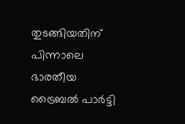തുടങ്ങിയതിന് പിന്നാലെ ഭാരതീയ ട്രൈബല്‍ പാര്‍ട്ടി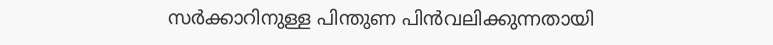സര്‍ക്കാറിനുള്ള പിന്തുണ പിന്‍വലിക്കുന്നതായി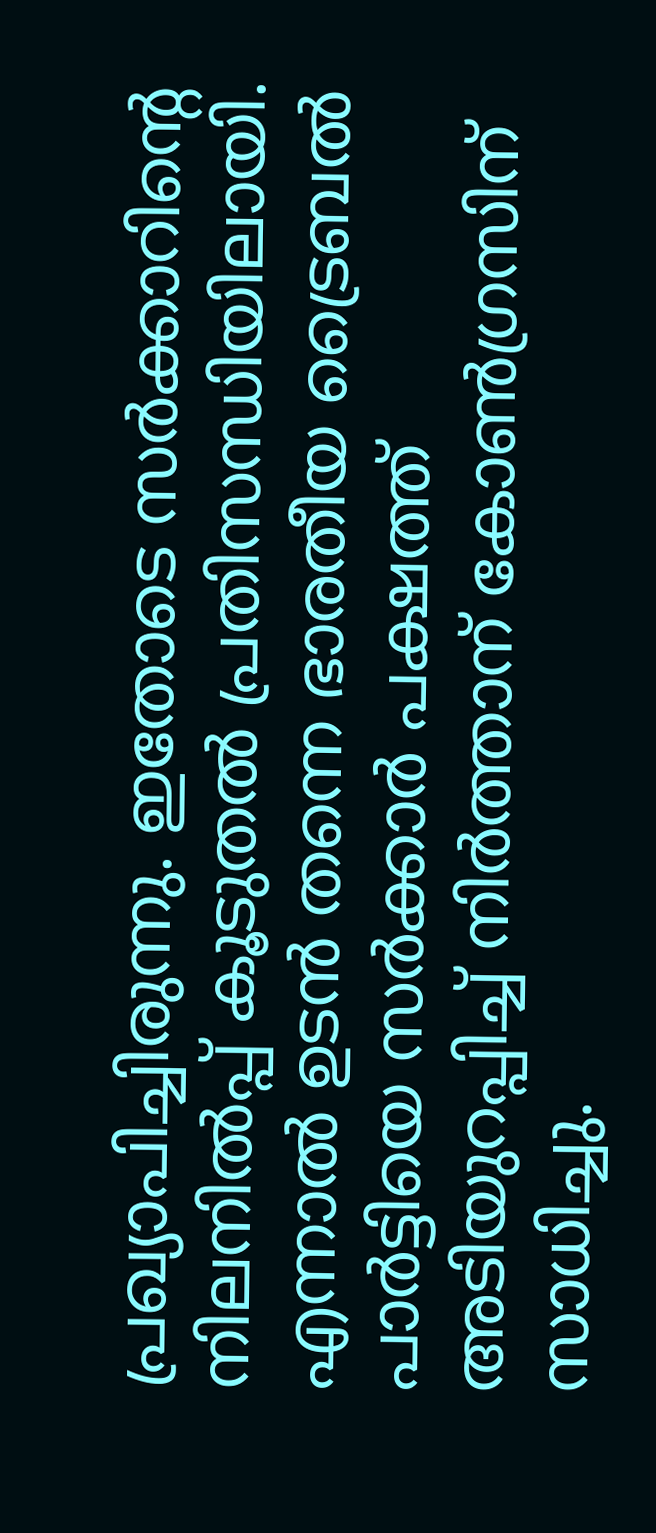പ്രഖ്യാപിച്ചിരുന്നു. ഇതോടെ സര്‍ക്കാറിന്‍റെ നിലനില്‍പ്പ് കൂടുതല്‍ പ്രതിസന്ധിയിലായി. എന്നാല്‍ ഉടന്‍ തന്നെ ഭാരതീയ ട്രൈബല്‍ പാര്‍ട്ടിയെ സര്‍ക്കാര്‍ പക്ഷത്ത് അടിയുറപ്പിച്ച് നിര്‍ത്താന‍് കോണ്‍ഗ്രസിന് സാധിച്ചു.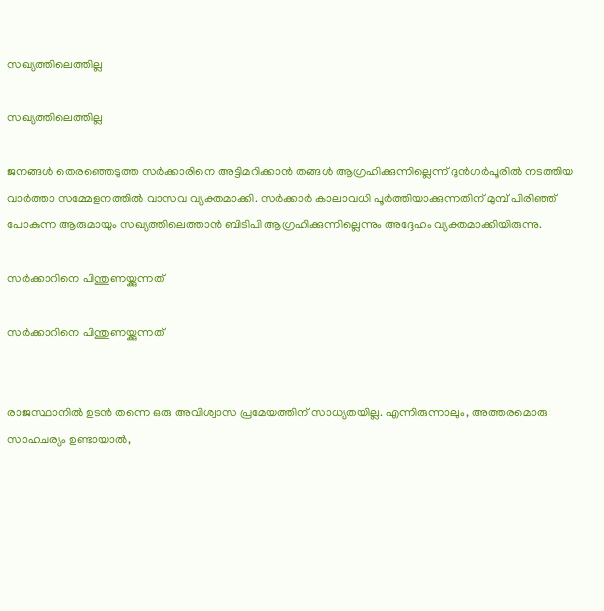സഖ്യത്തിലെത്തില്ല

സഖ്യത്തിലെത്തില്ല

ജനങ്ങൾ തെരഞ്ഞെടുത്ത സർക്കാരിനെ അട്ടിമറിക്കാൻ തങ്ങള്‍ ആഗ്രഹിക്കുന്നില്ലെന്ന് ദുന്‍ഗര്‍പൂരില്‍ നടത്തിയ വാര്‍ത്താ സമ്മേളനത്തില്‍ വാസവ വ്യക്തമാക്കി. സര്‍ക്കാര്‍ കാലാവധി പൂര്‍ത്തിയാക്കുന്നതിന് മുമ്പ് പിരിഞ്ഞ് പോകുന്ന ആരുമായും സഖ്യത്തിലെത്താന്‍ ബിടിപി ആഗ്രഹിക്കുന്നില്ലെന്നും അദ്ദേഹം വ്യക്തമാക്കിയിരുന്നു.

സര്‍ക്കാറിനെ പിന്തുണയ്ക്കുന്നത്

സര്‍ക്കാറിനെ പിന്തുണയ്ക്കുന്നത്


രാജസ്ഥാനില്‍ ഉടന്‍ തന്നെ ഒരു അവിശ്വാസ പ്രമേയത്തിന് സാധ്യതയില്ല. എന്നിരുന്നാലും, അത്തരമൊരു സാഹചര്യം ഉണ്ടായാൽ,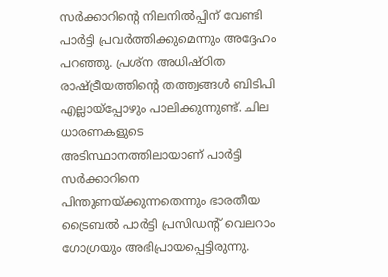സര്‍ക്കാറിന്‍റെ നിലനില്‍പ്പിന് വേണ്ടി പാർട്ടി പ്രവർത്തിക്കുമെന്നും അദ്ദേഹം പറഞ്ഞു. പ്രശ്‌ന അധിഷ്ഠിത രാഷ്ട്രീയത്തിന്റെ തത്ത്വങ്ങൾ ബിടിപി എല്ലായ്പ്പോഴും പാലിക്കുന്നുണ്ട്. ചില ധാരണകളുടെ അടിസ്ഥാനത്തിലായാണ് പാര്‍ട്ടി സര്‍ക്കാറിനെ പിന്തുണയ്ക്കുന്നതെന്നും ഭാരതീയ ട്രൈബല്‍ പാര്‍ട്ടി പ്രസിഡന്റ് വെലറാം ഗോഗ്രയും അഭിപ്രായപ്പെട്ടിരുന്നു.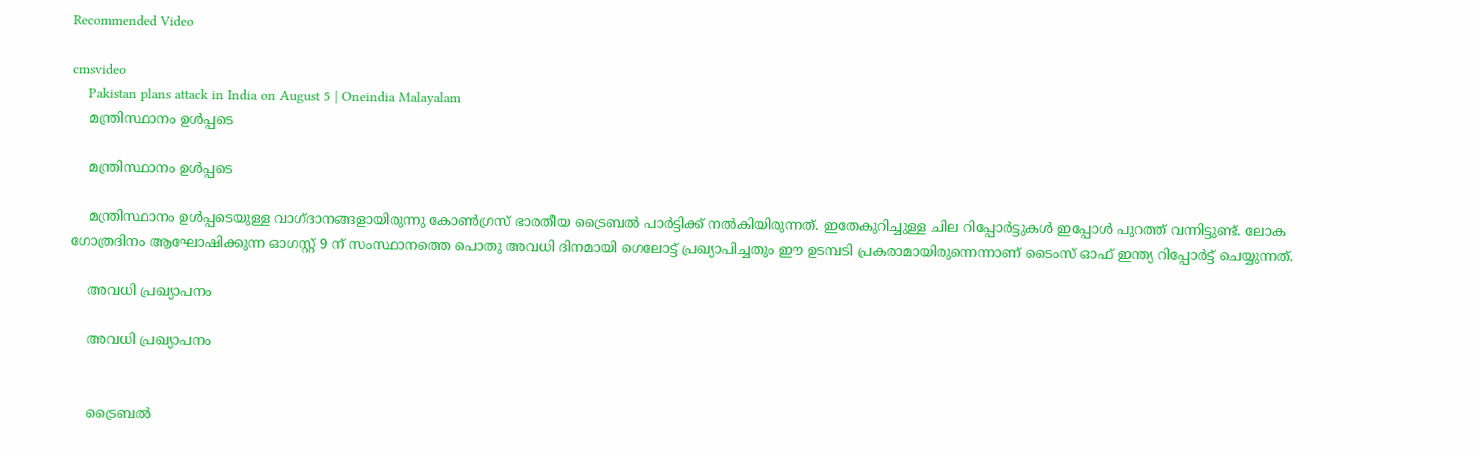Recommended Video

cmsvideo
    Pakistan plans attack in India on August 5 | Oneindia Malayalam
    മന്ത്രിസ്ഥാനം ഉള്‍പ്പടെ

    മന്ത്രിസ്ഥാനം ഉള്‍പ്പടെ

    മന്ത്രിസ്ഥാനം ഉള്‍പ്പടെയുള്ള വാഗ്ദാനങ്ങളായിരുന്നു കോണ്‍ഗ്രസ് ഭാരതീയ ട്രൈബല്‍ പാര്‍ട്ടിക്ക് നല്‍കിയിരുന്നത്. ഇതേകുറിച്ചുള്ള ചില റിപ്പോര്‍ട്ടുകള്‍ ഇപ്പോള്‍ പുറത്ത് വന്നിട്ടുണ്ട്. ലോക ഗോത്രദിനം ആഘോഷിക്കുന്ന ഓഗസ്റ്റ് 9 ന് സംസ്ഥാനത്തെ പൊതു അവധി ദിനമായി ഗെലോട്ട് പ്രഖ്യാപിച്ചതും ഈ ഉടമ്പടി പ്രകരാമായിരുന്നെന്നാണ് ടൈംസ് ഓഫ് ഇന്ത്യ റിപ്പോര്‍ട്ട് ചെയ്യുന്നത്.

    അവധി പ്രഖ്യാപനം

    അവധി പ്രഖ്യാപനം


    ട്രൈബല്‍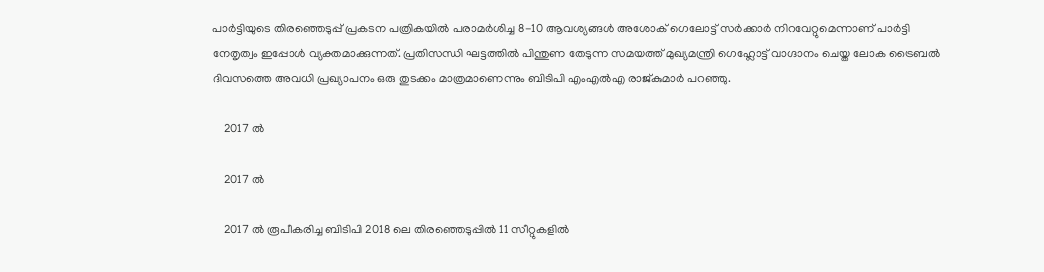പാർട്ടിയുടെ തിരഞ്ഞെടുപ്പ് പ്രകടന പത്രികയിൽ പരാമർശിച്ച 8-10 ആവശ്യങ്ങൾ അശോക് ഗെലോട്ട് സര്‍ക്കാര്‍ നിറവേറ്റുമെന്നാണ് പാര്‍ട്ടി നേതൃത്വം ഇപ്പോള്‍ വ്യക്തമാക്കുന്നത്. പ്രതിസന്ധി ഘട്ടത്തില്‍ പിന്തുണ തേടുന്ന സമയത്ത് മുഖ്യമന്ത്രി ഗെഹ്ലോട്ട് വാഗ്ദാനം ചെയ്ത ലോക ട്രൈബൽ ദിവസത്തെ അവധി പ്രഖ്യാപനം ഒരു തുടക്കം മാത്രമാണെന്നും ബിടിപി എംഎല്‍എ രാജ്കുമാര്‍ പറഞ്ഞു.

    2017 ൽ

    2017 ൽ

    2017 ൽ രൂപീകരിച്ച ബിടിപി 2018 ലെ തിരഞ്ഞെടുപ്പില്‍ 11 സീറ്റുകളിൽ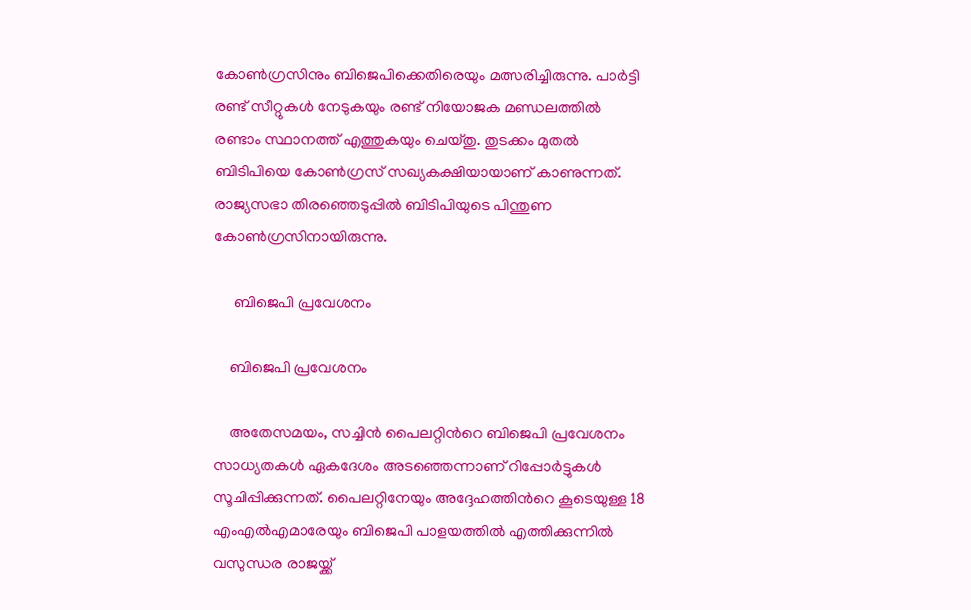കോൺഗ്രസിനും ബിജെപിക്കെതിരെയും മത്സരിച്ചിരുന്നു. പാർട്ടി രണ്ട് സീറ്റുകൾ നേടുകയും രണ്ട് നിയോജക മണ്ഡ‍ലത്തില്‍ രണ്ടാം സ്ഥാനത്ത് എത്തുകയും ചെയ്തു. തുടക്കം മുതൽ ബിടിപിയെ കോൺഗ്രസ് സഖ്യകക്ഷിയായാണ് കാണുന്നത്. രാജ്യസഭാ തിരഞ്ഞെടുപ്പില്‍ ബിടിപിയുടെ പിന്തുണ കോണ്‍ഗ്രസിനായിരുന്നു.

     ബിജെപി പ്രവേശനം

    ബിജെപി പ്രവേശനം

    അതേസമയം, സച്ചിന്‍ പൈലറ്റിന്‍റെ ബിജെപി പ്രവേശനം സാധ്യതകള്‍ ഏകദേശം അടഞ്ഞെന്നാണ് റിപ്പോര്‍ട്ടുകള്‍ സൂചിപ്പിക്കുന്നത്. പൈലറ്റിനേയും അദ്ദേഹത്തിന്‍റെ കൂടെയുള്ള 18 എംഎല്‍എമാരേയും ബിജെപി പാളയത്തില്‍ എത്തിക്കുന്നില്‍ വസുന്ധര രാജയ്ക്ക്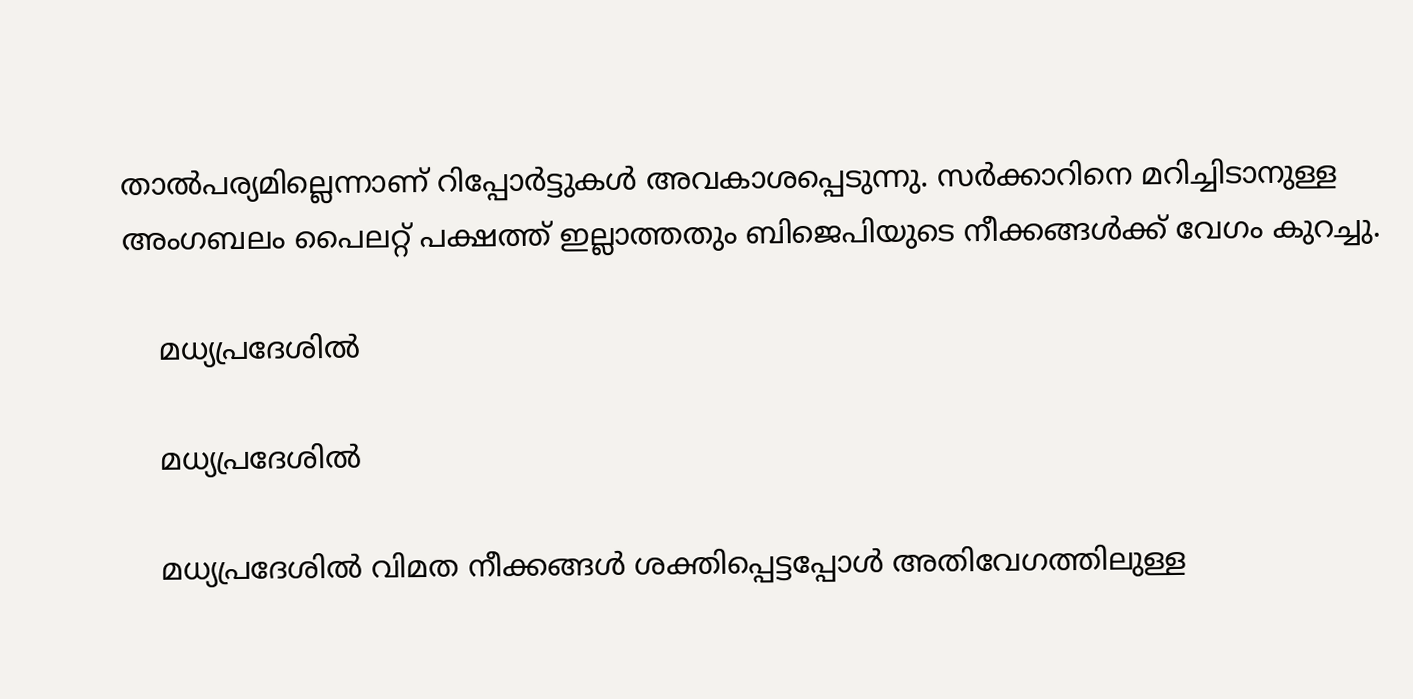താല്‍പര്യമില്ലെന്നാണ് റിപ്പോര്‍ട്ടുകള്‍ അവകാശപ്പെടുന്നു. സര്‍ക്കാറിനെ മറിച്ചിടാനുള്ള അംഗബലം പൈലറ്റ് പക്ഷത്ത് ഇല്ലാത്തതും ബിജെപിയുടെ നീക്കങ്ങള്‍ക്ക് വേഗം കുറച്ചു.

    മധ്യപ്രദേശില്‍

    മധ്യപ്രദേശില്‍

    മധ്യപ്രദേശില്‍ വിമത നീക്കങ്ങള്‍ ശക്തിപ്പെട്ടപ്പോള്‍ അതിവേഗത്തിലുള്ള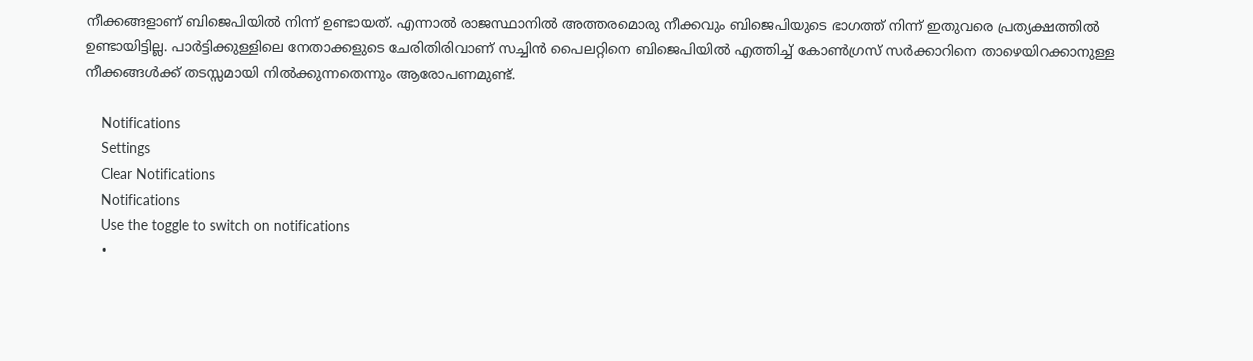നീക്കങ്ങളാണ് ബിജെപിയില്‍ നിന്ന് ഉണ്ടായത്. എന്നാല്‍ രാജസ്ഥാനില്‍ അത്തരമൊരു നീക്കവും ബിജെപിയുടെ ഭാഗത്ത് നിന്ന് ഇതുവരെ പ്രത്യക്ഷത്തില്‍ ഉണ്ടായിട്ടില്ല. പാര്‍ട്ടിക്കുള്ളിലെ നേതാക്കളുടെ ചേരിതിരിവാണ് സച്ചിന്‍ പൈലറ്റിനെ ബിജെപിയില്‍ എത്തിച്ച് കോണ്‍ഗ്രസ് സര്‍ക്കാറിനെ താഴെയിറക്കാനുള്ള നീക്കങ്ങള്‍ക്ക് തടസ്സമായി നില്‍ക്കുന്നതെന്നും ആരോപണമുണ്ട്.

    Notifications
    Settings
    Clear Notifications
    Notifications
    Use the toggle to switch on notifications
    •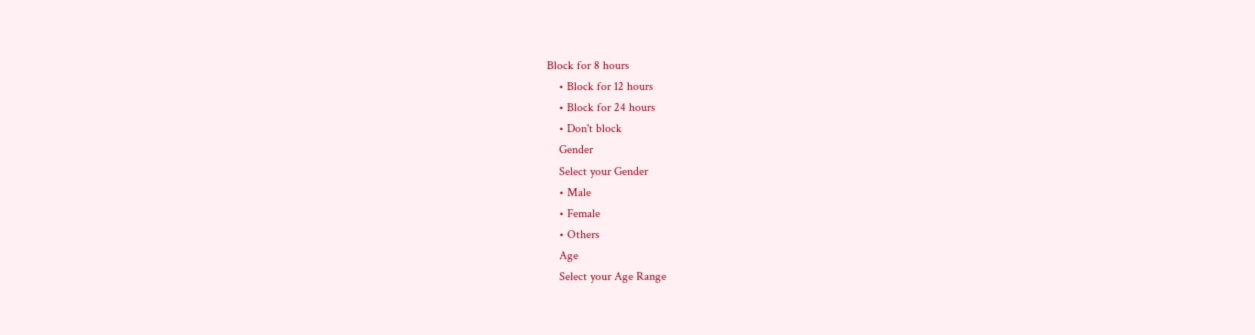Block for 8 hours
    • Block for 12 hours
    • Block for 24 hours
    • Don't block
    Gender
    Select your Gender
    • Male
    • Female
    • Others
    Age
    Select your Age Range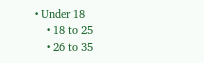• Under 18
    • 18 to 25
    • 26 to 35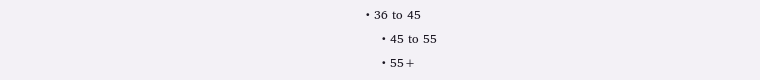• 36 to 45
    • 45 to 55
    • 55+